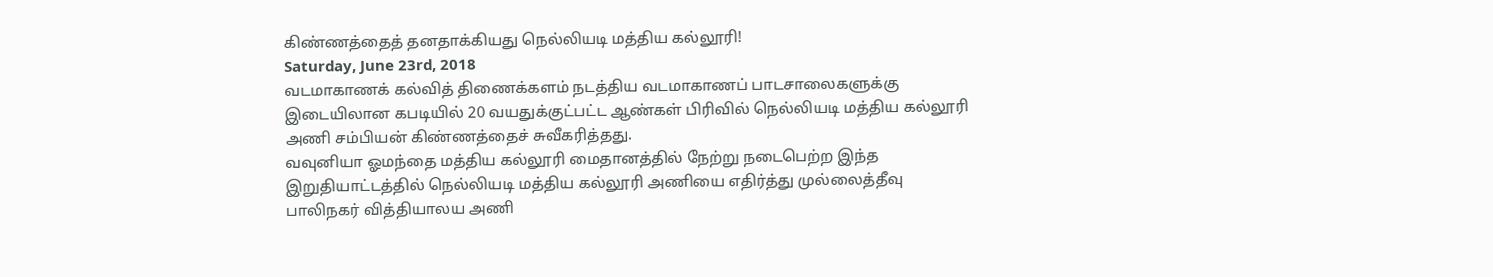கிண்ணத்தைத் தனதாக்கியது நெல்லியடி மத்திய கல்லூரி!
Saturday, June 23rd, 2018
வடமாகாணக் கல்வித் திணைக்களம் நடத்திய வடமாகாணப் பாடசாலைகளுக்கு இடையிலான கபடியில் 20 வயதுக்குட்பட்ட ஆண்கள் பிரிவில் நெல்லியடி மத்திய கல்லூரி அணி சம்பியன் கிண்ணத்தைச் சுவீகரித்தது.
வவுனியா ஓமந்தை மத்திய கல்லூரி மைதானத்தில் நேற்று நடைபெற்ற இந்த இறுதியாட்டத்தில் நெல்லியடி மத்திய கல்லூரி அணியை எதிர்த்து முல்லைத்தீவு பாலிநகர் வித்தியாலய அணி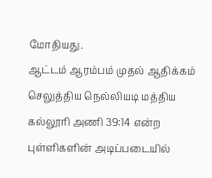மோதியது.
ஆட்டம் ஆரம்பம் முதல் ஆதிக்கம் செலுத்திய நெல்லியடி மத்திய கல்லூரி அணி 39:14 என்ற புள்ளிகளின் அடிப்படையில்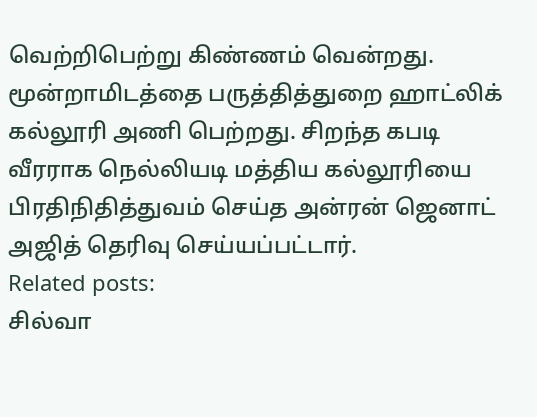வெற்றிபெற்று கிண்ணம் வென்றது. மூன்றாமிடத்தை பருத்தித்துறை ஹாட்லிக் கல்லூரி அணி பெற்றது. சிறந்த கபடி வீரராக நெல்லியடி மத்திய கல்லூரியை பிரதிநிதித்துவம் செய்த அன்ரன் ஜெனாட் அஜித் தெரிவு செய்யப்பட்டார்.
Related posts:
சில்வா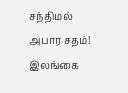சந்திமல் அபார சதம்! இலங்கை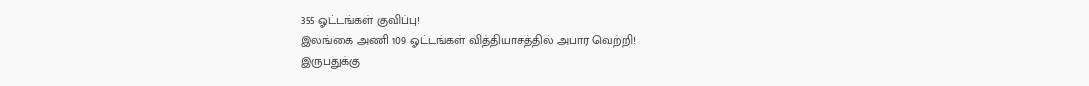355 ஓட்டங்கள் குவிப்பு!
இலங்கை அணி 109 ஓட்டங்கள் வித்தியாசத்தில் அபார வெற்றி!
இருபதுக்கு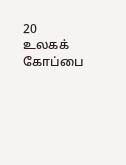20 உலகக் கோப்பை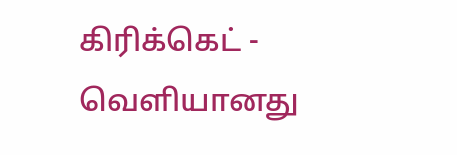கிரிக்கெட் - வெளியானது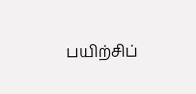பயிற்சிப்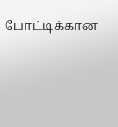போட்டிக்கான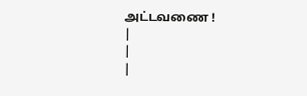அட்டவணை !
|
|
|